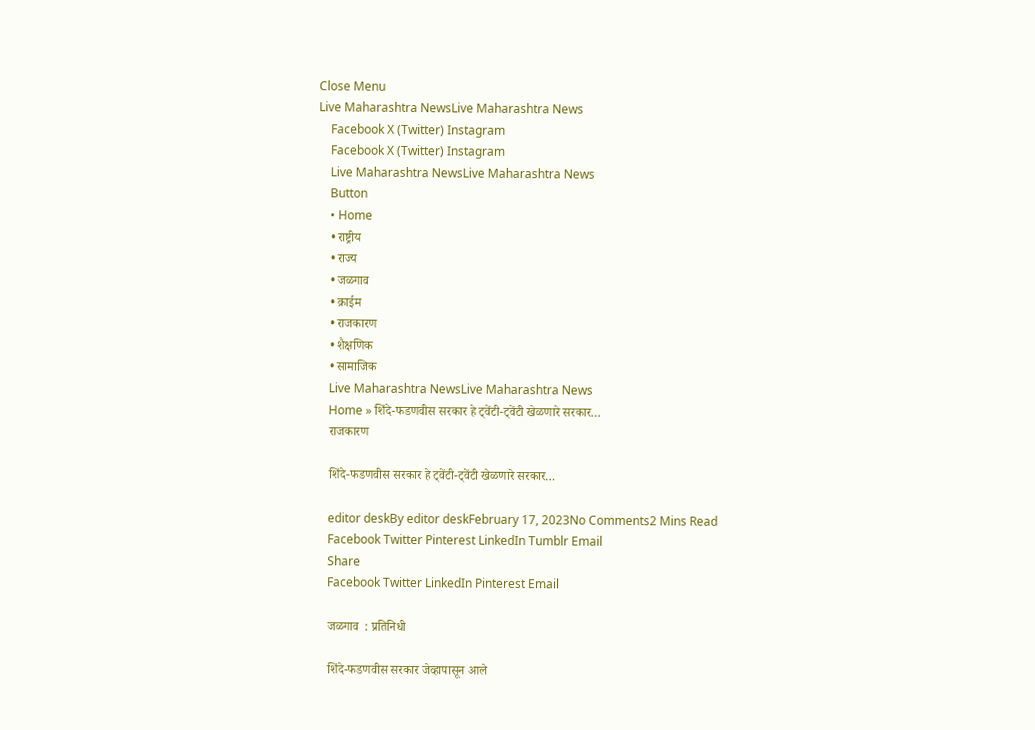Close Menu
Live Maharashtra NewsLive Maharashtra News
    Facebook X (Twitter) Instagram
    Facebook X (Twitter) Instagram
    Live Maharashtra NewsLive Maharashtra News
    Button
    • Home
    • राष्ट्रीय
    • राज्य
    • जळगाव
    • क्राईम
    • राजकारण
    • शैक्षणिक
    • सामाजिक
    Live Maharashtra NewsLive Maharashtra News
    Home » शिंदे-फडणवीस सरकार हे ट्वेंटी-ट्वेंटी खेळणारे सरकार…
    राजकारण

    शिंदे-फडणवीस सरकार हे ट्वेंटी-ट्वेंटी खेळणारे सरकार…

    editor deskBy editor deskFebruary 17, 2023No Comments2 Mins Read
    Facebook Twitter Pinterest LinkedIn Tumblr Email
    Share
    Facebook Twitter LinkedIn Pinterest Email

    जळगाव  : प्रतिनिधी

    शिंदे-फडणवीस सरकार जेव्हापासून आले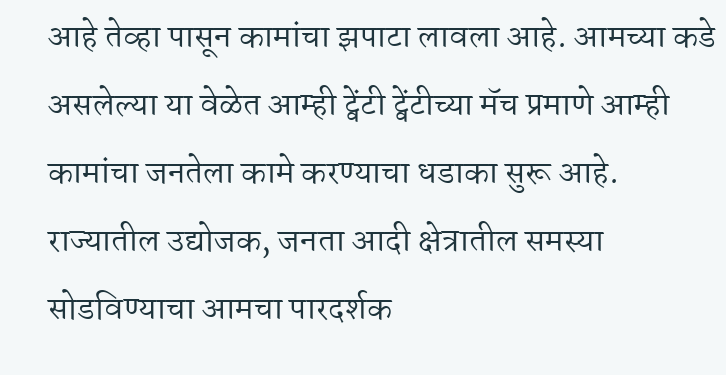आहे तेव्हा पासून कामांचा झपाटा लावला आहे. आमच्या कडे असलेल्या या वेळेत आम्ही ट्वेंटी ट्वेंटीच्या मॅच प्रमाणे आम्ही कामांचा जनतेला कामे करण्याचा धडाका सुरू आहे. राज्यातील उद्योजक, जनता आदी क्षेत्रातील समस्या सोडविण्याचा आमचा पारदर्शक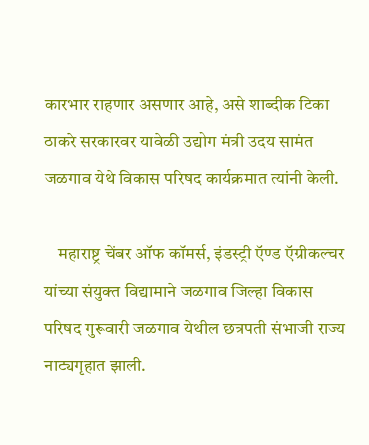कारभार राहणार असणार आहे, असे शाब्दीक टिका ठाकरे सरकारवर यावेळी उद्योग मंत्री उदय सामंत जळगाव येथे विकास परिषद कार्यक्रमात त्यांनी केली.

    महाराष्ट्र चेंबर ऑफ कॉमर्स, इंडस्ट्री ऍण्ड ऍग्रीकल्चर यांच्या संयुक्त विद्यामाने जळगाव जिल्हा विकास परिषद गुरूवारी जळगाव येथील छत्रपती संभाजी राज्य नाट्यगृहात झाली.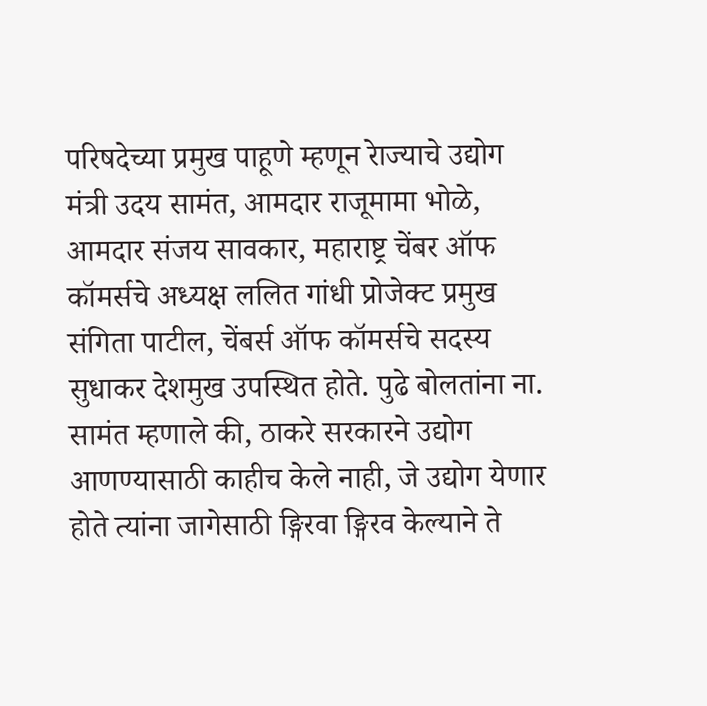परिषदेच्या प्रमुख पाहूणे म्हणून रेाज्याचे उद्योग मंत्री उदय सामंत, आमदार राजूमामा भोळे, आमदार संजय सावकार, महाराष्ट्र चेंबर ऑफ कॉमर्सचे अध्यक्ष ललित गांधी प्रोजेक्ट प्रमुख संगिता पाटील, चेंबर्स ऑफ कॉमर्सचे सदस्य सुधाकर देशमुख उपस्थित होते. पुढे बोलतांना ना. सामंत म्हणाले की, ठाकरे सरकारने उद्योग आणण्यासाठी काहीच केले नाही, जे उद्योग येणार होते त्यांना जागेसाठी ङ्गिरवा ङ्गिरव केल्याने ते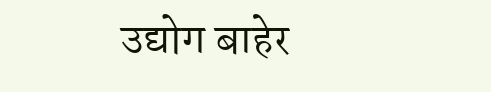उद्योग बाहेर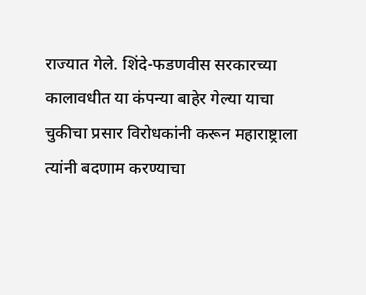राज्यात गेले. शिंदे-फडणवीस सरकारच्या कालावधीत या कंपन्या बाहेर गेल्या याचा चुकीचा प्रसार विरोधकांनी करून महाराष्ट्राला त्यांनी बदणाम करण्याचा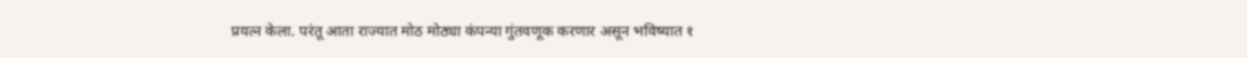प्रयत्न केला. परंतू आता राज्यात मोठ मोठ्या कंपन्या गुंतवणूक करणार असून भविष्यात १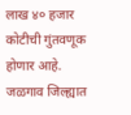लाख ४० हजार कोटीची गुंतवणूक होणार आहे. जळगाव जिल्ह्यात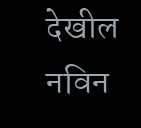देखील नविन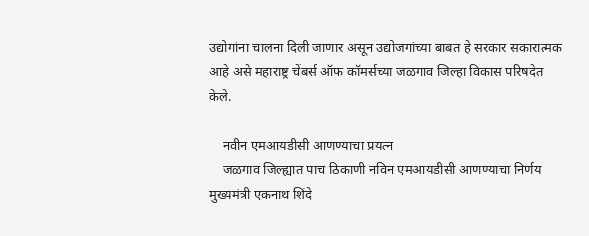उद्योगांना चालना दिली जाणार असून उद्योजगांच्या बाबत हे सरकार सकारात्मक आहे असे महाराष्ट्र चेंबर्स ऑफ कॉमर्सच्या जळगाव जिल्हा विकास परिषदेत केले.

    नवीन एमआयडीसी आणण्याचा प्रयत्न
    जळगाव जिल्ह्यात पाच ठिकाणी नविन एमआयडीसी आणण्याचा निर्णय मुख्यमंत्री एकनाथ शिंदे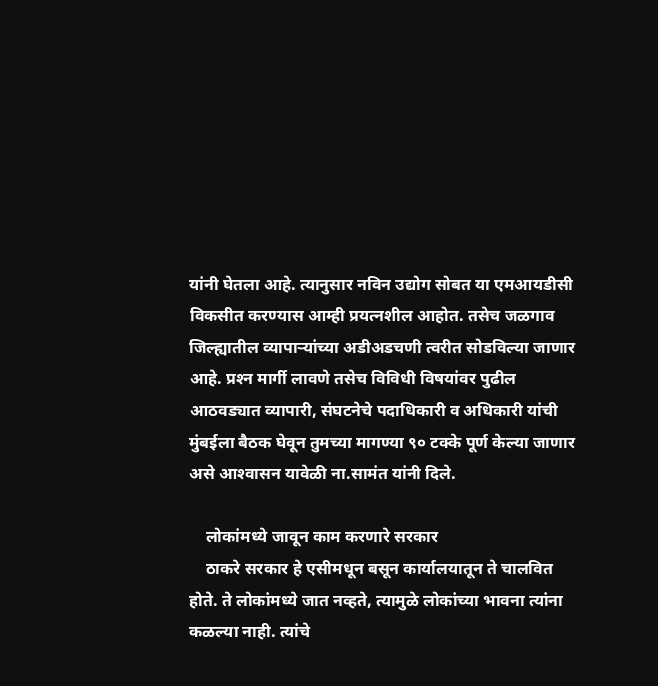यांनी घेतला आहे. त्यानुसार नविन उद्योग सोबत या एमआयडीसी विकसीत करण्यास आम्ही प्रयत्नशील आहोत. तसेच जळगाव जिल्ह्यातील व्यापार्‍यांच्या अडीअडचणी त्वरीत सोडविल्या जाणार आहे. प्रश्‍न मार्गी लावणे तसेच विविधी विषयांवर पुढील आठवड्यात व्यापारी, संघटनेचे पदाधिकारी व अधिकारी यांची मुंबईला बैठक घेवून तुमच्या मागण्या ९० टक्के पूर्ण केल्या जाणार असे आश्‍वासन यावेळी ना.सामंत यांनी दिले.

    लोकांमध्ये जावून काम करणारे सरकार
    ठाकरे सरकार हे एसीमधून बसून कार्यालयातून ते चालवित होते. ते लोकांमध्ये जात नव्हते, त्यामुळे लोकांच्या भावना त्यांना कळल्या नाही. त्यांचे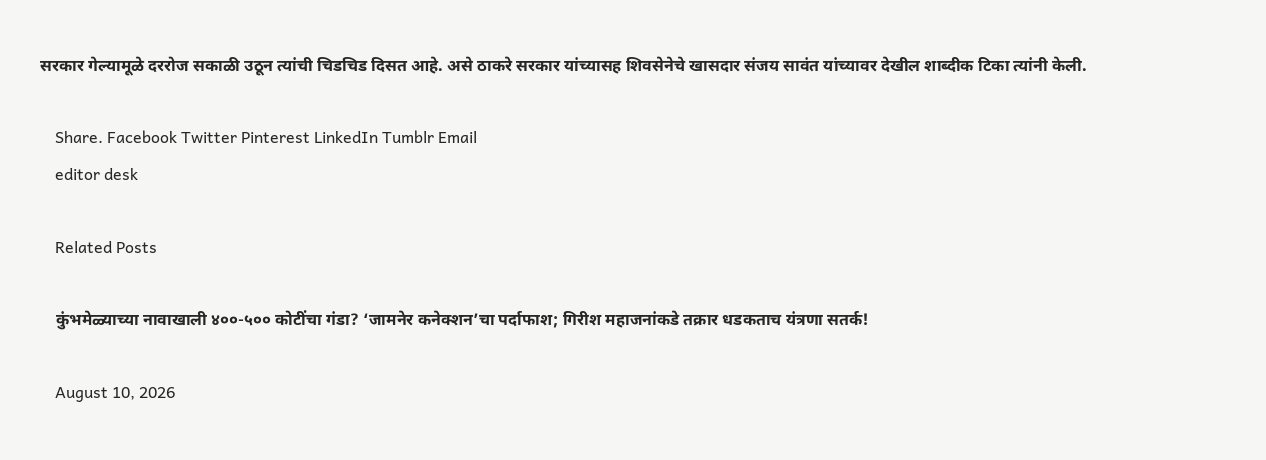सरकार गेल्यामूळे दररोज सकाळी उठून त्यांची चिडचिड दिसत आहे. असे ठाकरे सरकार यांच्यासह शिवसेनेचे खासदार संजय सावंत यांच्यावर देखील शाब्दीक टिका त्यांनी केली.

    Share. Facebook Twitter Pinterest LinkedIn Tumblr Email
    editor desk

    Related Posts

    कुंभमेळ्याच्या नावाखाली ४००-५०० कोटींचा गंडा? ‘जामनेर कनेक्शन’चा पर्दाफाश; गिरीश महाजनांकडे तक्रार धडकताच यंत्रणा सतर्क!

    August 10, 2026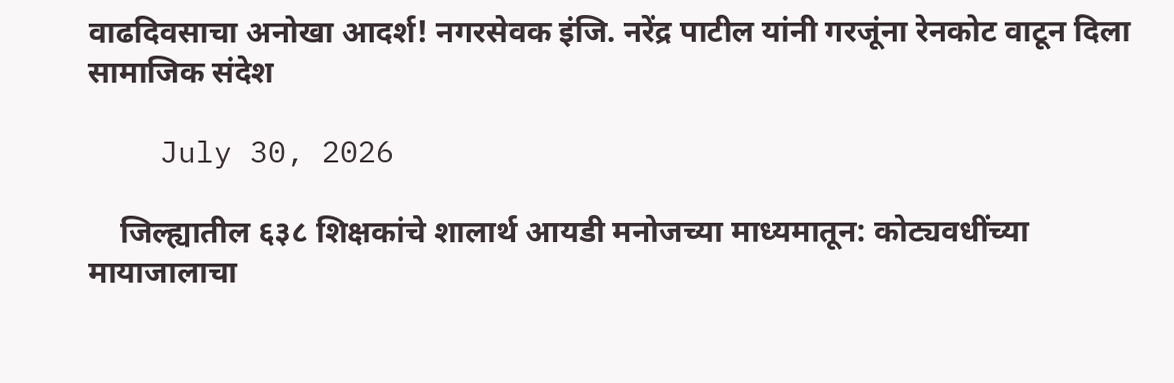वाढदिवसाचा अनोखा आदर्श! नगरसेवक इंजि. नरेंद्र पाटील यांनी गरजूंना रेनकोट वाटून दिला सामाजिक संदेश

    July 30, 2026

    जिल्ह्यातील ६३८ शिक्षकांचे शालार्थ आयडी मनोजच्या माध्यमातून: कोट्यवधींच्या मायाजालाचा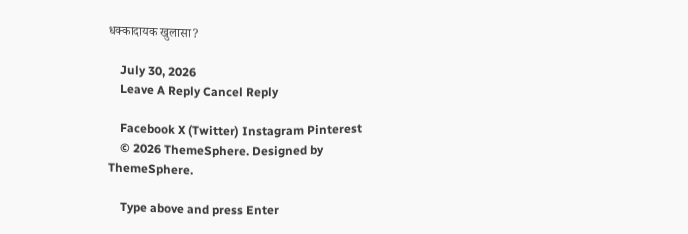धक्कादायक खुलासा?

    July 30, 2026
    Leave A Reply Cancel Reply

    Facebook X (Twitter) Instagram Pinterest
    © 2026 ThemeSphere. Designed by ThemeSphere.

    Type above and press Enter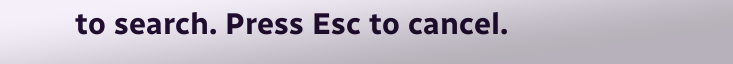to search. Press Esc to cancel.